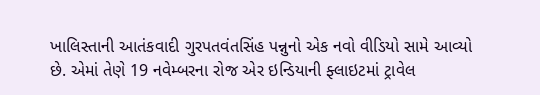ખાલિસ્તાની આતંકવાદી ગુરપતવંતસિંહ પન્નુનો એક નવો વીડિયો સામે આવ્યો છે. એમાં તેણે 19 નવેમ્બરના રોજ એર ઇન્ડિયાની ફ્લાઇટમાં ટ્રાવેલ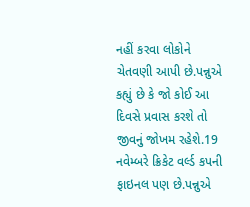નહીં કરવા લોકોને ચેતવણી આપી છે.પન્નુએ કહ્યું છે કે જો કોઈ આ દિવસે પ્રવાસ કરશે તો જીવનું જોખમ રહેશે.19 નવેમ્બરે ક્રિકેટ વર્લ્ડ કપની ફાઇનલ પણ છે.પન્નુએ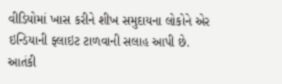વીડિયોમાં ખાસ કરીને શીખ સમુદાયના લોકોને એર ઇન્ડિયાની ફ્લાઇટ ટાળવાની સલાહ આપી છે.
આતંકી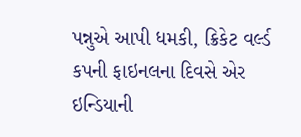પન્નુએ આપી ધમકી, ક્રિકેટ વર્લ્ડ કપની ફાઇનલના દિવસે એર ઇન્ડિયાની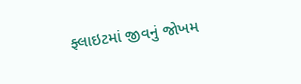ફ્લાઇટમાં જીવનું જોખમ